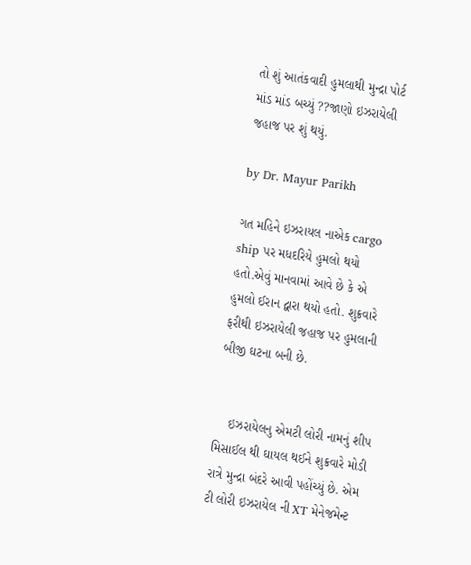તો શું આતંકવાદી હુમલાથી મુન્દ્રા પોર્ટ માંડ માંડ બચ્યું ??જાણો ઇઝરાયેલી જહાજ પર શું થયું.

by Dr. Mayur Parikh

ગત મહિને ઇઝરાયલ નાએક cargo ship પર મધદરિયે હુમલો થયો હતો.એવું માનવામાં આવે છે કે એ હુમલો ઈરાન દ્વારા થયો હતો. શુક્રવારે ફરીથી ઇઝરાયેલી જહાજ પર હુમલાની બીજી ઘટના બની છે.


    ઇઝરાયેલનુ એમટી લોરી નામનું શીપ મિસાઈલ થી ઘાયલ થઈને શુક્રવારે મોડી રાત્રે મુન્દ્રા બંદરે આવી પહોંચ્યું છે. એમ ટી લોરી ઇઝરાયેલ ની XT મેનેજમેન્ટ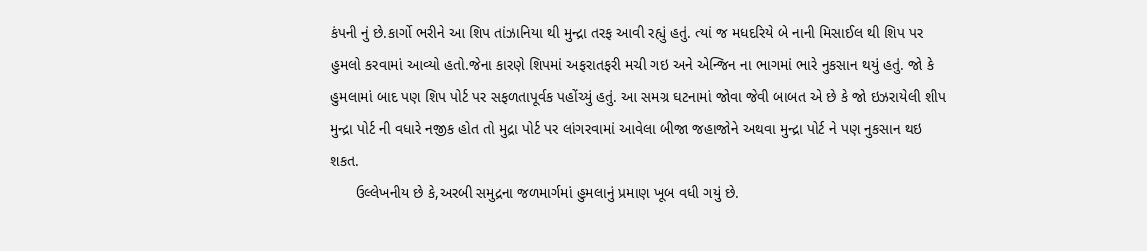કંપની નું છે.કાર્ગો ભરીને આ શિપ તાંઝાનિયા થી મુન્દ્રા તરફ આવી રહ્યું હતું. ત્યાં જ મધદરિયે બે નાની મિસાઈલ થી શિપ પર હુમલો કરવામાં આવ્યો હતો.જેના કારણે શિપમાં અફરાતફરી મચી ગઇ અને એન્જિન ના ભાગમાં ભારે નુકસાન થયું હતું. જો કે હુમલામાં બાદ પણ શિપ પોર્ટ પર સફળતાપૂર્વક પહોંચ્યું હતું. આ સમગ્ર ઘટનામાં જોવા જેવી બાબત એ છે કે જો ઇઝરાયેલી શીપ મુન્દ્રા પોર્ટ ની વધારે નજીક હોત તો મુદ્રા પોર્ટ પર લાંગરવામાં આવેલા બીજા જહાજોને અથવા મુન્દ્રા પોર્ટ ને પણ નુકસાન થઇ શકત.
      ઉલ્લેખનીય છે કે,અરબી સમુદ્રના જળમાર્ગમાં હુમલાનું પ્રમાણ ખૂબ વધી ગયું છે.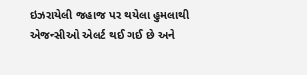ઇઝરાયેલી જહાજ પર થયેલા હુમલાથી એજન્સીઓ એલર્ટ થઈ ગઈ છે અને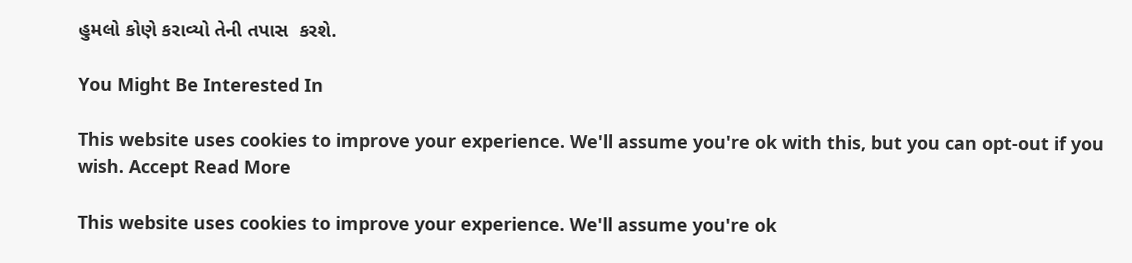હુમલો કોણે કરાવ્યો તેની તપાસ  કરશે.

You Might Be Interested In

This website uses cookies to improve your experience. We'll assume you're ok with this, but you can opt-out if you wish. Accept Read More

This website uses cookies to improve your experience. We'll assume you're ok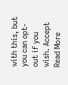with this, but you can opt-out if you wish. Accept Read More